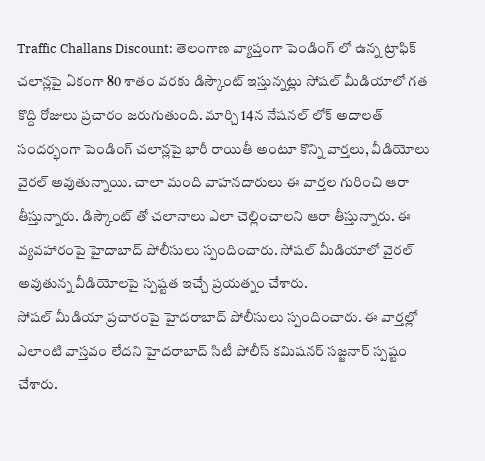Traffic Challans Discount: తెలంగాణ వ్యాప్తంగా పెండింగ్ లో ఉన్న ట్రాఫిక్ చలాన్లపై ఏకంగా 80 శాతం వరకు డిస్కౌంట్ ఇస్తున్నట్లు సోషల్ మీడియాలో గత కొద్ది రోజులు ప్రచారం జరుగుతుంది. మార్చి 14న నేషనల్ లోక్ అదాలత్ సందర్భంగా పెండింగ్ చలాన్లపై భారీ రాయితీ అంటూ కొన్ని వార్తలు, వీడియోలు వైరల్ అవుతున్నాయి. చాలా మంది వాహనదారులు ఈ వార్తల గురించి ఆరా తీస్తున్నారు. డిస్కౌంట్ తో చలానాలు ఎలా చెల్లించాలని ఆరా తీస్తున్నారు. ఈ వ్యవహారంపై హైదాబాద్ పోలీసులు స్పందించారు. సోషల్ మీడియాలో వైరల్ అవుతున్న వీడియోలపై స్పష్టత ఇచ్చే ప్రయత్నం చేశారు.
సోషల్ మీడియా ప్రచారంపై హైదరాబాద్ పోలీసులు స్పందించారు. ఈ వార్తల్లో ఎలాంటి వాస్తవం లేదని హైదరాబాద్ సిటీ పోలీస్ కమిషనర్ సజ్జనార్ స్పష్టం చేశారు.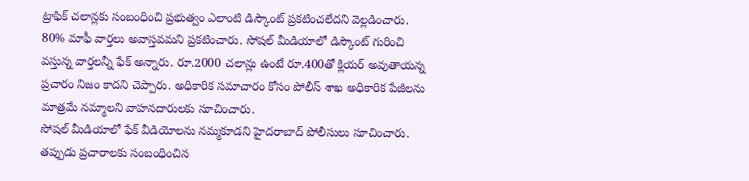ట్రాఫిక్ చలాన్లకు సంబంధించి ప్రభుత్వం ఎలాంటి డిస్కౌంట్ ప్రకటించలేదని వెల్లడించారు. 80% మాఫీ వార్తలు అవాస్తవమని ప్రకటించారు. సోషల్ మీడియాలో డిస్కౌంట్ గురించి వస్తున్న వార్తలన్నీ ఫేక్ అన్నారు. రూ.2000 చలాన్లు ఉంటే రూ.400తో క్లియర్ అవుతాయన్న ప్రచారం నిజం కాదని చెప్పారు. అధికారిక సమాచారం కోసం పోలీస్ శాఖ అధికారిక పేజీలను మాత్రమే నమ్మాలని వాహనదారులకు సూచించారు.
సోషల్ మీడియాలో ఫేక్ వీడియోలను నమ్మకూడని హైదరాబాద్ పోలీసులు సూచించారు. తప్పుడు ప్రచారాలకు సంబంధించిన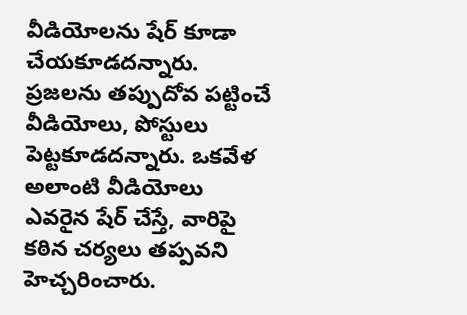వీడియోలను షేర్ కూడా చేయకూడదన్నారు. ప్రజలను తప్పుదోవ పట్టించే వీడియోలు, పోస్టులు పెట్టకూడదన్నారు. ఒకవేళ అలాంటి వీడియోలు ఎవరైన షేర్ చేస్తే, వారిపై కఠిన చర్యలు తప్పవని హెచ్చరించారు.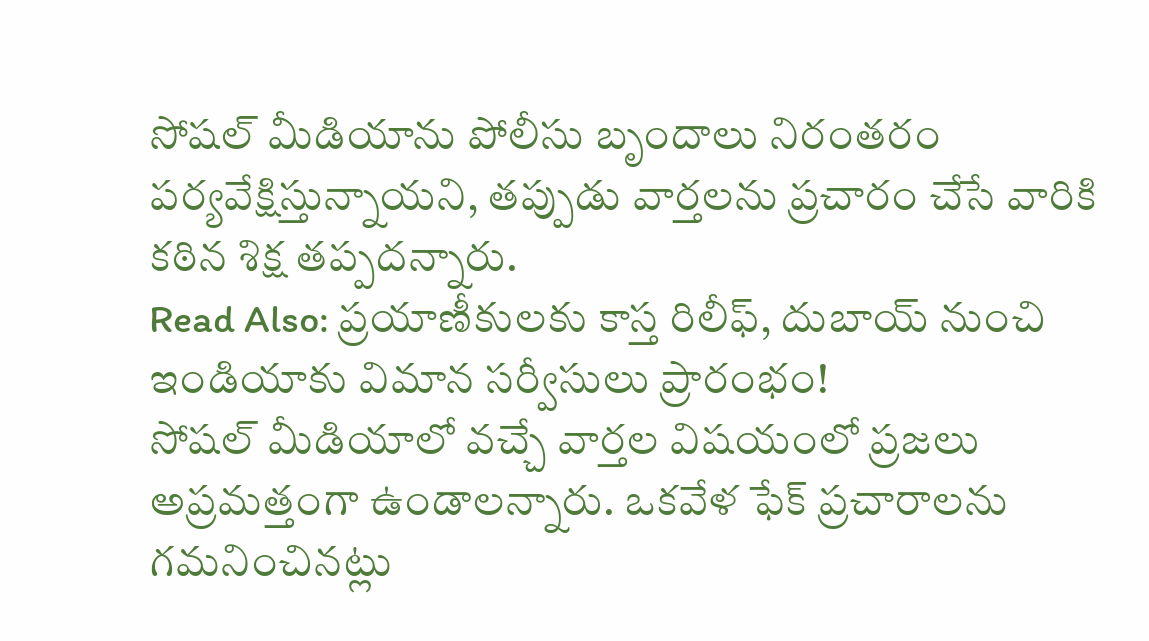సోషల్ మీడియాను పోలీసు బృందాలు నిరంతరం పర్యవేక్షిస్తున్నాయని, తప్పుడు వార్తలను ప్రచారం చేసే వారికి కఠిన శిక్ష తప్పదన్నారు.
Read Also: ప్రయాణీకులకు కాస్త రిలీఫ్, దుబాయ్ నుంచి ఇండియాకు విమాన సర్వీసులు ప్రారంభం!
సోషల్ మీడియాలో వచ్చే వార్తల విషయంలో ప్రజలు అప్రమత్తంగా ఉండాలన్నారు. ఒకవేళ ఫేక్ ప్రచారాలను గమనించినట్లు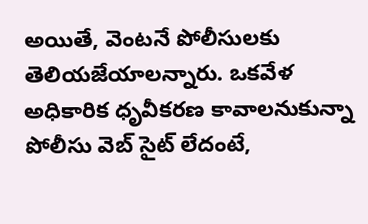అయితే, వెంటనే పోలీసులకు తెలియజేయాలన్నారు. ఒకవేళ అధికారిక ధృవీకరణ కావాలనుకున్నా పోలీసు వెబ్ సైట్ లేదంటే,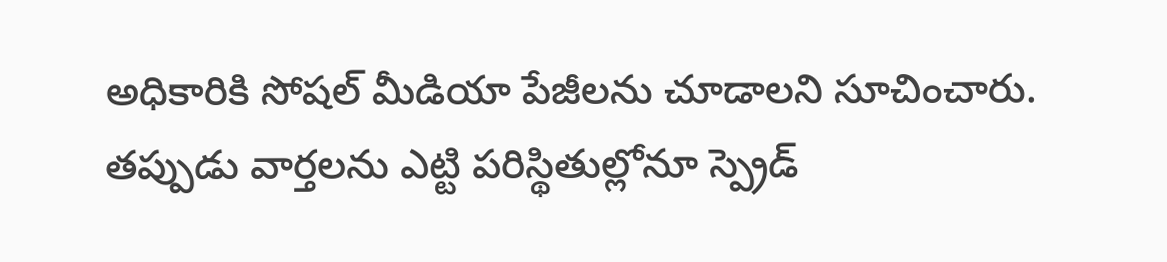అధికారికి సోషల్ మీడియా పేజీలను చూడాలని సూచించారు. తప్పుడు వార్తలను ఎట్టి పరిస్థితుల్లోనూ స్ప్రెడ్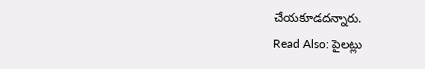చేయకూడదన్నారు.
Read Also: పైలట్లు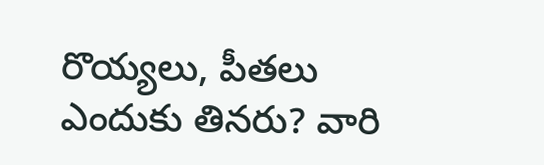రొయ్యలు, పీతలు ఎందుకు తినరు? వారి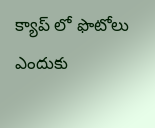క్యాప్ లో ఫొటోలు ఎందుకు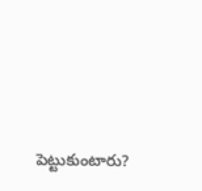పెట్టుకుంటారు?